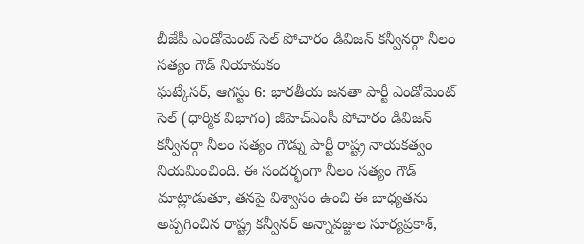బీజేపీ ఎండోమెంట్ సెల్ పోచారం డివిజన్ కన్వీనర్గా నీలం సత్యం గౌడ్ నియామకం
ఘట్కేసర్, ఆగస్టు 6: భారతీయ జనతా పార్టీ ఎండోమెంట్ సెల్ (ధార్మిక విభాగం) జీహెచ్ఎంసీ పోచారం డివిజన్ కన్వీనర్గా నీలం సత్యం గౌడ్ను పార్టీ రాష్ట్ర నాయకత్వం నియమించింది. ఈ సందర్భంగా నీలం సత్యం గౌడ్ మాట్లాడుతూ, తనపై విశ్వాసం ఉంచి ఈ బాధ్యతను అప్పగించిన రాష్ట్ర కన్వీనర్ అన్నావజ్జుల సూర్యప్రకాశ్,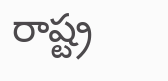రాష్ట్ర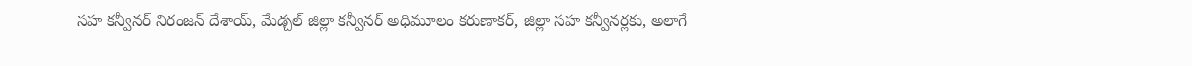సహ కన్వీనర్ నిరంజన్ దేశాయ్, మేడ్చల్ జిల్లా కన్వీనర్ అధిమూలం కరుణాకర్, జిల్లా సహ కన్వీనర్లకు, అలాగే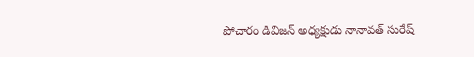పోచారం డివిజన్ అధ్యక్షుడు నానావత్ సురేష్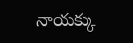నాయక్కు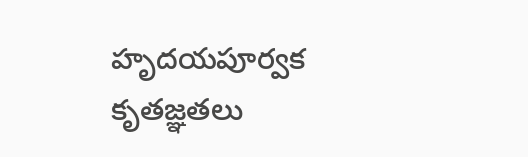హృదయపూర్వక కృతజ్ఞతలు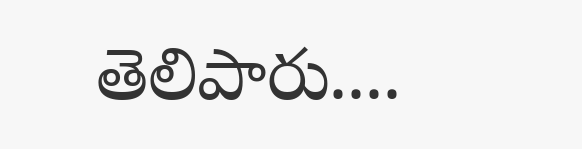తెలిపారు....